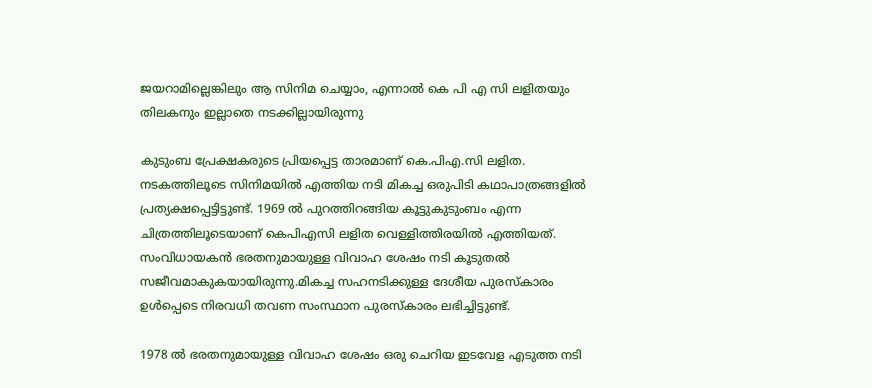ജയറാമില്ലെങ്കിലും ആ സിനിമ ചെയ്യാം, എന്നാൽ കെ പി എ സി ലളിതയും തിലകനും ഇല്ലാതെ നടക്കില്ലായിരുന്നു

കുടുംബ പ്രേക്ഷകരുടെ പ്രിയപ്പെട്ട താരമാണ് കെ.പിഎ.സി ലളിത. നടകത്തിലൂടെ സിനിമയിൽ എത്തിയ നടി മികച്ച ഒരുപിടി കഥാപാത്രങ്ങളിൽ പ്രത്യക്ഷപ്പെട്ടിട്ടുണ്ട്. 1969 ൽ പുറത്തിറങ്ങിയ കൂട്ടുകുടുംബം എന്ന ചിത്രത്തിലൂടെയാണ് കെപിഎസി ലളിത വെള്ളിത്തിരയിൽ എത്തിയത്. സംവിധായകൻ ഭരതനുമായുള്ള വിവാഹ ശേഷം നടി കൂടുതൽ സജീവമാകുകയായിരുന്നു.മികച്ച സഹനടിക്കുള്ള ദേശീയ പുരസ്കാരം ഉൾപ്പെടെ നിരവധി തവണ സംസ്ഥാന പുരസ്കാരം ലഭിച്ചിട്ടുണ്ട്.

1978 ൽ ഭരതനുമായുള്ള വിവാഹ ശേഷം ഒരു ചെറിയ ഇടവേള എടുത്ത നടി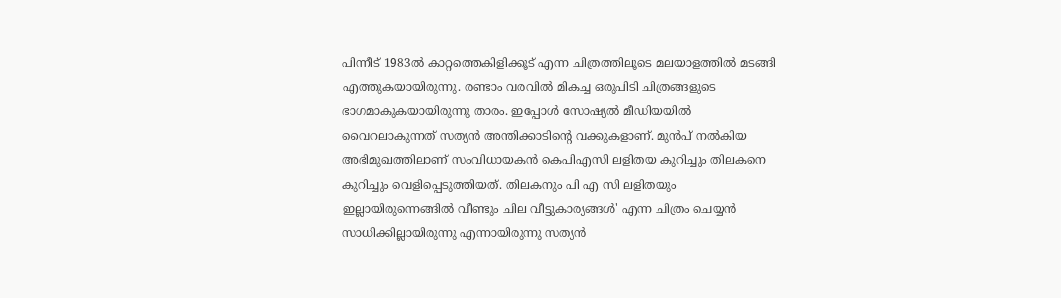പിന്നീട് 1983ൽ കാറ്റത്തെകിളിക്കൂട് എന്ന ചിത്രത്തിലൂടെ മലയാളത്തിൽ മടങ്ങി എത്തുകയായിരുന്നു. രണ്ടാം വരവിൽ മികച്ച ഒരുപിടി ചിത്രങ്ങളുടെ ഭാഗമാകുകയായിരുന്നു താരം. ഇപ്പോൾ സോഷ്യൽ മീഡിയയിൽ വൈറലാകുന്നത് സത്യൻ അന്തിക്കാടിന്റെ വക്കുകളാണ്. മുൻപ് നൽകിയ അഭിമുഖത്തിലാണ് സംവിധായകൻ കെപിഎസി ലളിതയ കുറിച്ചും തിലകനെ കുറിച്ചും വെളിപ്പെടുത്തിയത്. തിലകനും പി എ സി ലളിതയും ഇല്ലായിരുന്നെങ്ങിൽ വീണ്ടും ചില വീട്ടുകാര്യങ്ങൾ' എന്ന ചിത്രം ചെയ്യൻ സാധിക്കില്ലായിരുന്നു എന്നായിരുന്നു സത്യൻ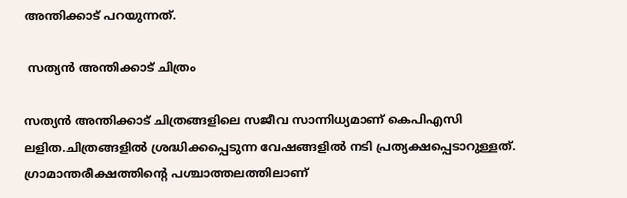അന്തിക്കാട് പറയുന്നത്.

 സത്യൻ അന്തിക്കാട് ചിത്രം

സത്യൻ അന്തിക്കാട് ചിത്രങ്ങളിലെ സജീവ സാന്നിധ്യമാണ് കെപിഎസി ലളിത.ചിത്രങ്ങളിൽ ശ്രദ്ധിക്കപ്പെടുന്ന വേഷങ്ങളിൽ നടി പ്രത്യക്ഷപ്പെടാറുള്ളത്. ഗ്രാമാന്തരീക്ഷത്തിന്റെ പശ്ചാത്തലത്തിലാണ്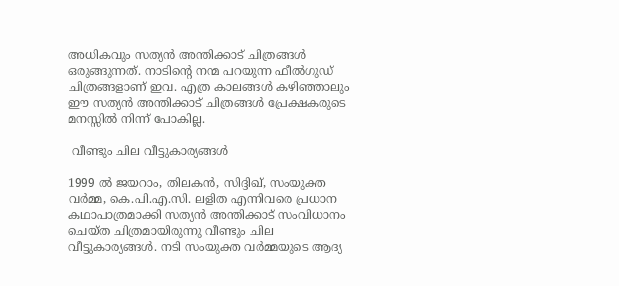അധികവും സത്യൻ അന്തിക്കാട് ചിത്രങ്ങൾ ഒരുങ്ങുന്നത്. നാടിന്റെ നന്മ പറയുന്ന ഫീൽഗുഡ് ചിത്രങ്ങളാണ് ഇവ. എത്ര കാലങ്ങൾ കഴിഞ്ഞാലും ഈ സത്യൻ അന്തിക്കാട് ചിത്രങ്ങൾ പ്രേക്ഷകരുടെ മനസ്സിൽ നിന്ന് പോകില്ല.

 വീണ്ടും ചില വീട്ടുകാര്യങ്ങൾ

1999 ൽ ജയറാം, തിലകൻ, സിദ്ദിഖ്, സംയുക്ത വർമ്മ, കെ.പി.എ.സി. ലളിത എന്നിവരെ പ്രധാന കഥാപാത്രമാക്കി സത്യൻ അന്തിക്കാട് സംവിധാനം ചെയ്ത ചിത്രമായിരുന്നു വീണ്ടും ചില വീട്ടുകാര്യങ്ങൾ. നടി സംയുക്ത വർമ്മയുടെ ആദ്യ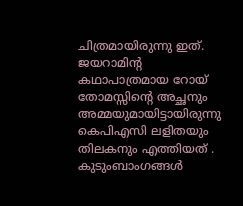ചിത്രമായിരുന്നു ഇത്. ജയറാമിന്റ കഥാപാത്രമായ റോയ് തോമസ്സിന്റെ അച്ഛനും അമ്മയുമായിട്ടായിരുന്നു കെപിഎസി ലളിതയും തിലകനും എത്തിയത് . കുടുംബാംഗങ്ങൾ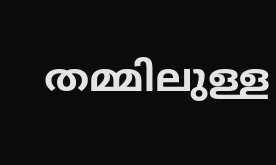തമ്മിലുള്ള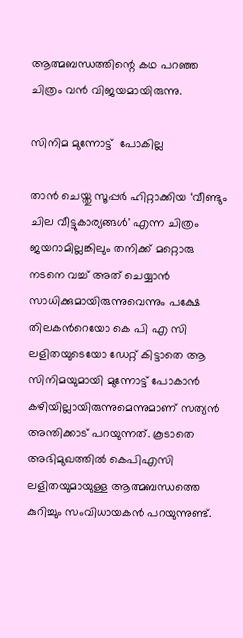ആത്മബന്ധത്തിന്റെ കഥ പറഞ്ഞ ചിത്രം വൻ വിജയമായിരുന്നു.

സിനിമ മുന്നോട്ട്  പോകില്ല

താൻ ചെയ്തു സൂപ്പർ ഹിറ്റാക്കിയ ‘വീണ്ടും ചില വീട്ടുകാര്യങ്ങൾ' എന്ന ചിത്രം ജയറാമില്ലങ്കിലും തനിക്ക് മറ്റൊരു നടനെ വച്ച് അത് ചെയ്യാൻ സാധിക്കുമായിരുന്നുവെന്നും പക്ഷേ തിലകന്‍റെയോ കെ പി എ സി ലളിതയുടെയോ ഡേറ്റ് കിട്ടാതെ ആ സിനിമയുമായി മുന്നോട്ട് പോകാൻ കഴിയില്ലായിരുന്നുമെന്നുമാണ് സത്യൻ അന്തിക്കാട് പറയുന്നത്. കൂടാതെ അഭിമുഖത്തിൽ കെപിഎസി ലളിതയുമായുള്ള ആത്മബന്ധത്തെ കുറിച്ചും സംവിധായകൻ പറയുന്നുണ്ട്.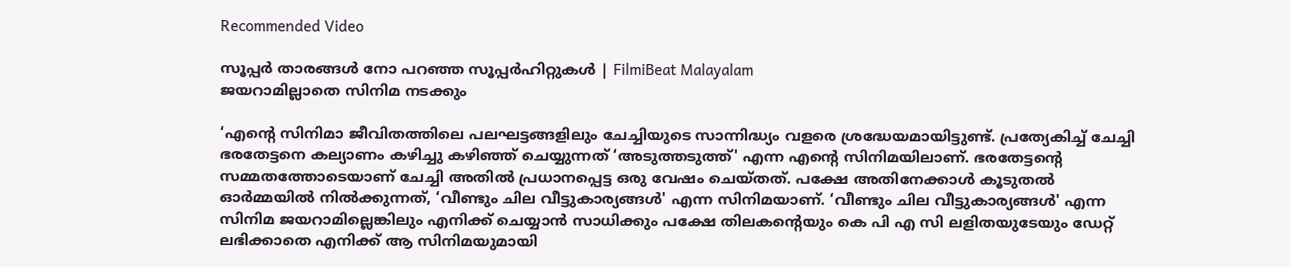Recommended Video

സൂപ്പര്‍ താരങ്ങള്‍ നോ പറഞ്ഞ സൂപ്പര്‍ഹിറ്റുകള്‍ | FilmiBeat Malayalam
ജയറാമില്ലാതെ സിനിമ നടക്കും

‘എന്‍റെ സിനിമാ ജീവിതത്തിലെ പലഘട്ടങ്ങളിലും ചേച്ചിയുടെ സാന്നിദ്ധ്യം വളരെ ശ്രദ്ധേയമായിട്ടുണ്ട്. പ്രത്യേകിച്ച് ചേച്ചി ഭരതേട്ടനെ കല്യാണം കഴിച്ചു കഴിഞ്ഞ് ചെയ്യുന്നത് ‘അടുത്തടുത്ത്' എന്ന എന്‍റെ സിനിമയിലാണ്. ഭരതേട്ടന്‍റെ സമ്മതത്തോടെയാണ് ചേച്ചി അതിൽ പ്രധാനപ്പെട്ട ഒരു വേഷം ചെയ്തത്. പക്ഷേ അതിനേക്കാൾ കൂടുതൽ ഓർമ്മയിൽ നിൽക്കുന്നത്, ‘വീണ്ടും ചില വീട്ടുകാര്യങ്ങൾ' എന്ന സിനിമയാണ്. ‘വീണ്ടും ചില വീട്ടുകാര്യങ്ങൾ' എന്ന സിനിമ ജയറാമില്ലെങ്കിലും എനിക്ക് ചെയ്യാൻ സാധിക്കും പക്ഷേ തിലകന്‍റെയും കെ പി എ സി ലളിതയുടേയും ഡേറ്റ് ലഭിക്കാതെ എനിക്ക് ആ സിനിമയുമായി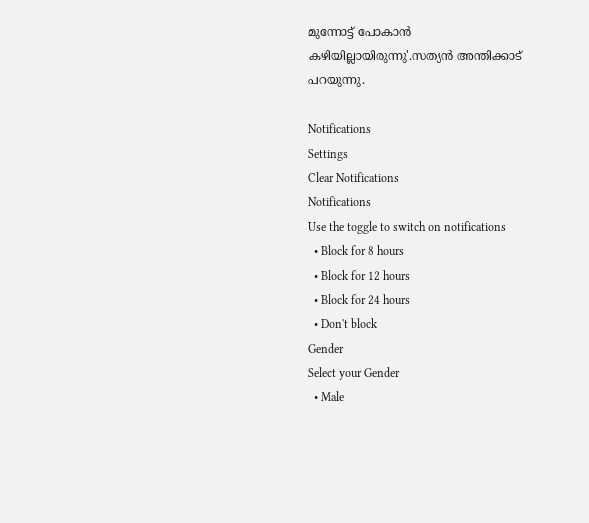മുന്നോട്ട് പോകാൻ കഴിയില്ലായിരുന്നു'.സത്യന്‍ അന്തിക്കാട് പറയുന്നു.

Notifications
Settings
Clear Notifications
Notifications
Use the toggle to switch on notifications
  • Block for 8 hours
  • Block for 12 hours
  • Block for 24 hours
  • Don't block
Gender
Select your Gender
  • Male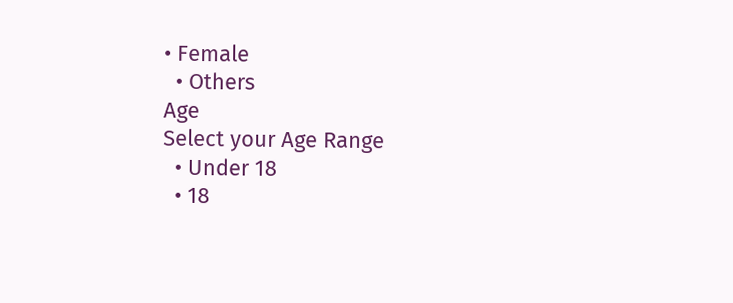• Female
  • Others
Age
Select your Age Range
  • Under 18
  • 18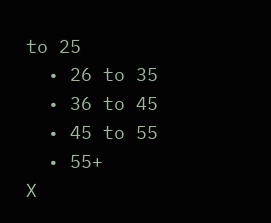to 25
  • 26 to 35
  • 36 to 45
  • 45 to 55
  • 55+
X